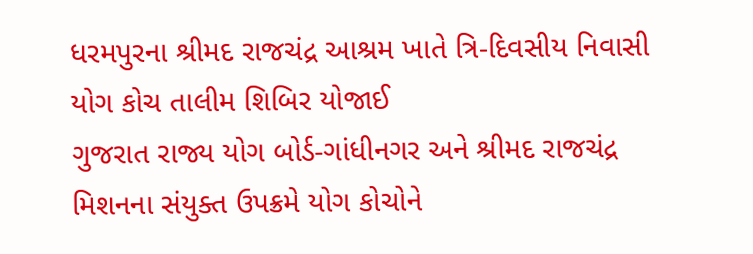ધરમપુરના શ્રીમદ રાજચંદ્ર આશ્રમ ખાતે ત્રિ-દિવસીય નિવાસી યોગ કોચ તાલીમ શિબિર યોજાઈ
ગુજરાત રાજ્ય યોગ બોર્ડ-ગાંધીનગર અને શ્રીમદ રાજચંદ્ર મિશનના સંયુક્ત ઉપક્રમે યોગ કોચોને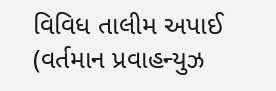વિવિધ તાલીમ અપાઈ (વર્તમાન પ્રવાહન્યુઝ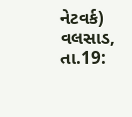નેટવર્ક) વલસાડ, તા.19: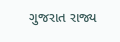ગુજરાત રાજ્ય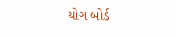યોગ બોર્ડ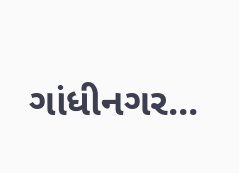ગાંધીનગર...